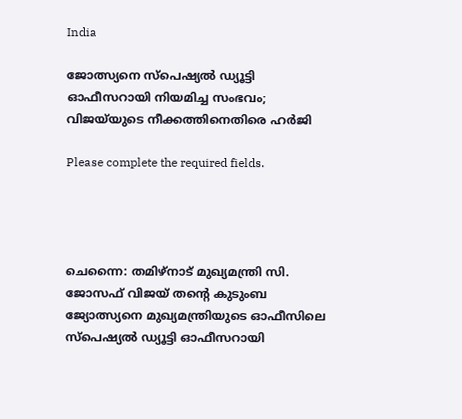India

ജോത്സ്യനെ സ്‌പെഷ്യൽ ഡ്യൂട്ടി ഓഫീസറായി നിയമിച്ച സംഭവം; വിജയ്‌യുടെ നീക്കത്തിനെതിരെ ഹര്‍ജി

Please complete the required fields.




ചെന്നൈ: തമിഴ്‌നാട് മുഖ്യമന്ത്രി സി. ജോസഫ് വിജയ് തന്റെ കുടുംബ ജ്യോത്സ്യനെ മുഖ്യമന്ത്രിയുടെ ഓഫീസിലെ സ്‌പെഷ്യൽ ഡ്യൂട്ടി ഓഫീസറായി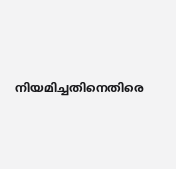നിയമിച്ചതിനെതിരെ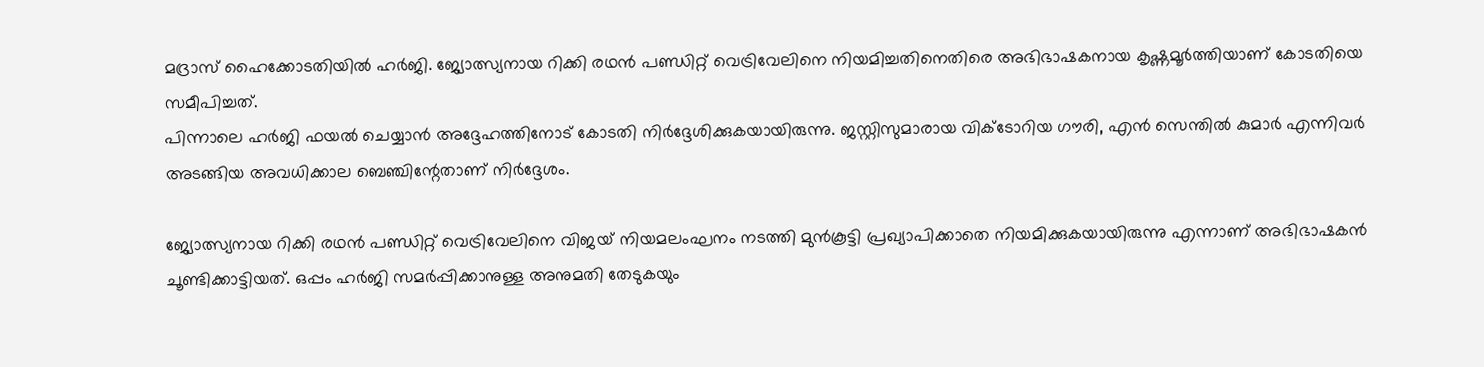മദ്രാസ് ഹൈക്കോടതിയിൽ ഹർജി. ജ്യോത്സ്യനായ റിക്കി രഥൻ പണ്ഡിറ്റ് വെട്രിവേലിനെ നിയമിച്ചതിനെതിരെ അഭിഭാഷകനായ കൃഷ്ണമൂർത്തിയാണ് കോടതിയെ സമീപിച്ചത്.
പിന്നാലെ ഹര്‍ജി ഫയല്‍ ചെയ്യാന്‍ അദ്ദേഹത്തിനോട് കോടതി നിര്‍ദ്ദേശിക്കുകയായിരുന്നു. ജസ്റ്റിസുമാരായ വിക്ടോറിയ ഗൗരി, എന്‍ സെന്തില്‍ കുമാര്‍ എന്നിവര്‍ അടങ്ങിയ അവധിക്കാല ബെഞ്ചിന്റേതാണ് നിര്‍ദ്ദേശം.

ജ്യോത്സ്യനായ റിക്കി രഥന്‍ പണ്ഡിറ്റ് വെട്രിവേലിനെ വിജയ് നിയമലംഘനം നടത്തി മുന്‍കൂട്ടി പ്രഖ്യാപിക്കാതെ നിയമിക്കുകയായിരുന്നു എന്നാണ് അഭിഭാഷകന്‍ ചൂണ്ടിക്കാട്ടിയത്. ഒപ്പം ഹര്‍ജി സമര്‍പ്പിക്കാനുള്ള അനുമതി തേടുകയും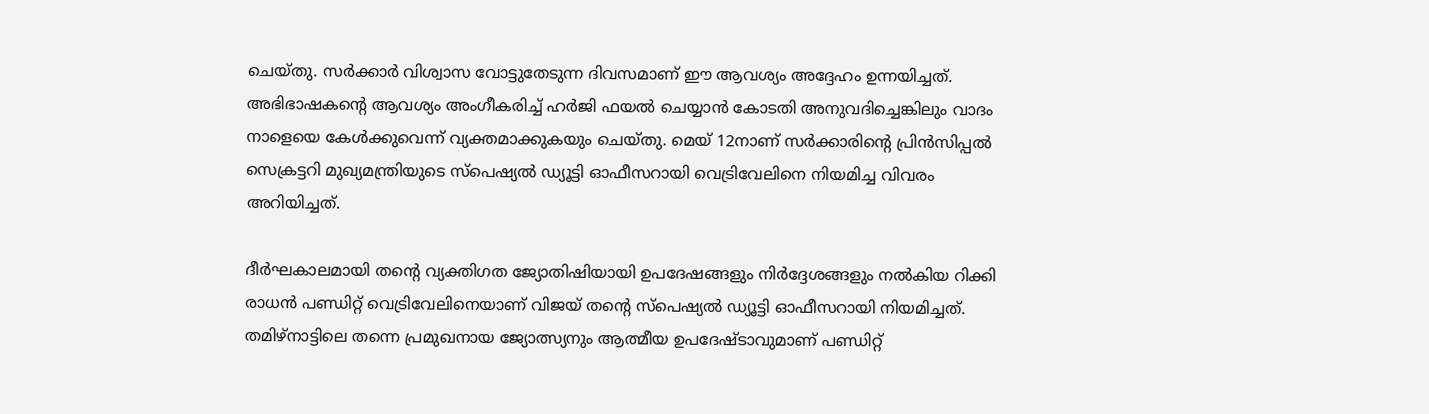ചെയ്തു. സര്‍ക്കാര്‍ വിശ്വാസ വോട്ടുതേടുന്ന ദിവസമാണ് ഈ ആവശ്യം അദ്ദേഹം ഉന്നയിച്ചത്.
അഭിഭാഷകന്റെ ആവശ്യം അംഗീകരിച്ച് ഹര്‍ജി ഫയല്‍ ചെയ്യാന്‍ കോടതി അനുവദിച്ചെങ്കിലും വാദം നാളെയെ കേള്‍ക്കുവെന്ന് വ്യക്തമാക്കുകയും ചെയ്തു. മെയ് 12നാണ് സര്‍ക്കാരിന്റെ പ്രിന്‍സിപ്പല്‍ സെക്രട്ടറി മുഖ്യമന്ത്രിയുടെ സ്‌പെഷ്യല്‍ ഡ്യൂട്ടി ഓഫീസറായി വെട്രിവേലിനെ നിയമിച്ച വിവരം അറിയിച്ചത്.

ദീര്‍ഘകാലമായി തന്റെ വ്യക്തിഗത ജ്യോതിഷിയായി ഉപദേഷങ്ങളും നിര്‍ദ്ദേശങ്ങളും നല്‍കിയ റിക്കി രാധന്‍ പണ്ഡിറ്റ് വെട്രിവേലിനെയാണ് വിജയ് തന്റെ സ്പെഷ്യല്‍ ഡ്യൂട്ടി ഓഫീസറായി നിയമിച്ചത്.
തമിഴ്നാട്ടിലെ തന്നെ പ്രമുഖനായ ജ്യോത്സ്യനും ആത്മീയ ഉപദേഷ്ടാവുമാണ് പണ്ഡിറ്റ്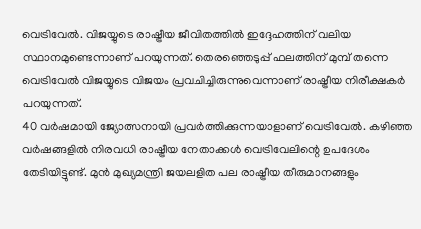വെട്രിവേല്‍. വിജയ്യുടെ രാഷ്ട്രീയ ജീവിതത്തില്‍ ഇദ്ദേഹത്തിന് വലിയ സ്ഥാനമുണ്ടെന്നാണ് പറയുന്നത്. തെരഞ്ഞെടുപ്പ് ഫലത്തിന് മുമ്പ് തന്നെ വെട്രിവേല്‍ വിജയ്യുടെ വിജയം പ്രവചിച്ചിരുന്നുവെന്നാണ് രാഷ്ട്രീയ നിരീക്ഷകര്‍ പറയുന്നത്.
40 വര്‍ഷമായി ജ്യോത്സനായി പ്രവര്‍ത്തിക്കുന്നയാളാണ് വെട്രിവേല്‍. കഴിഞ്ഞ വര്‍ഷങ്ങളില്‍ നിരവധി രാഷ്ട്രീയ നേതാക്കള്‍ വെട്രിവേലിന്റെ ഉപദേശം തേടിയിട്ടുണ്ട്. മുന്‍ മുഖ്യമന്ത്രി ജയലളിത പല രാഷ്ട്രീയ തീരുമാനങ്ങളും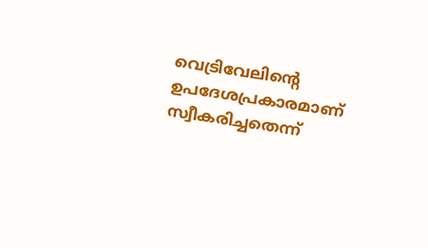വെട്രിവേലിന്റെ ഉപദേശപ്രകാരമാണ് സ്വീകരിച്ചതെന്ന്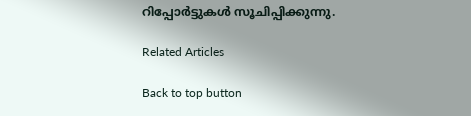റിപ്പോര്‍ട്ടുകള്‍ സൂചിപ്പിക്കുന്നു.

Related Articles

Back to top button